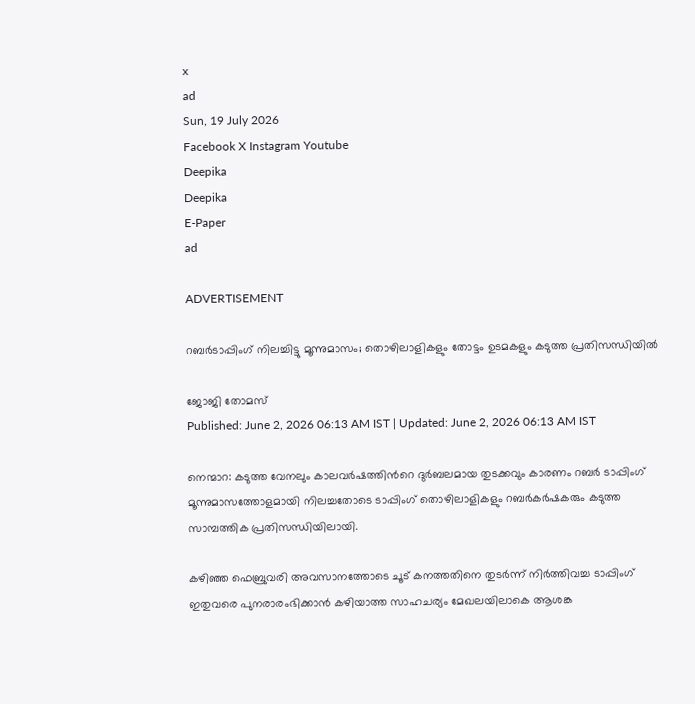x
ad
Sun, 19 July 2026
Facebook X Instagram Youtube
Deepika
Deepika
E-Paper
ad

ADVERTISEMENT

റബർടാപ്പിംഗ് നിലച്ചിട്ടു മൂന്നുമാസം; തൊഴിലാളികളും തോട്ടം ഉടമകളും കടുത്ത പ്രതിസന്ധിയിൽ

ജോജി തോമസ്
Published: June 2, 2026 06:13 AM IST | Updated: June 2, 2026 06:13 AM IST

നെന്മാറ: കടുത്ത വേനലും കാലവർഷത്തിന്‍റെ ദുർബലമായ തുടക്കവും കാരണം റബർ ടാപ്പിംഗ് മൂന്നുമാസത്തോളമായി നിലച്ചതോടെ ടാപ്പിംഗ് തൊഴിലാളികളും റബർകർഷകരും കടുത്ത സാമ്പത്തിക പ്രതിസന്ധിയിലായി.

കഴിഞ്ഞ ഫെബ്രുവരി അവസാനത്തോടെ ചൂട് കനത്തതിനെ തുടർന്ന് നിർത്തിവച്ച ടാപ്പിംഗ് ഇതുവരെ പുനരാരംഭിക്കാൻ കഴിയാത്ത സാഹചര്യം മേഖലയിലാകെ ആശങ്ക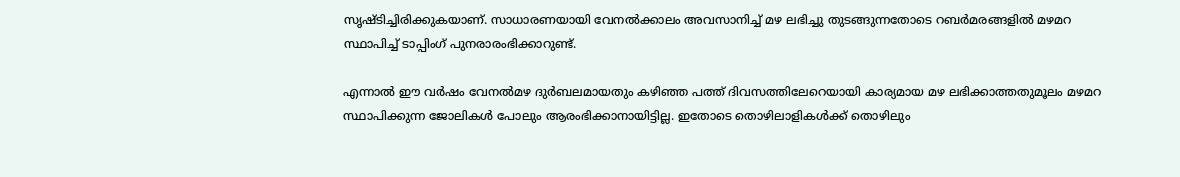സൃഷ്ടിച്ചിരിക്കുകയാണ്. സാധാരണയായി വേനൽക്കാലം അവസാനിച്ച് മഴ ലഭിച്ചു തുടങ്ങുന്നതോടെ റബർമരങ്ങളിൽ മഴമറ സ്ഥാപിച്ച് ടാപ്പിംഗ് പുനരാരംഭിക്കാറുണ്ട്.

എന്നാൽ ഈ വർഷം വേനൽമഴ ദുർബലമായതും കഴിഞ്ഞ പത്ത് ദിവസത്തിലേറെയായി കാര്യമായ മഴ ലഭിക്കാത്തതുമൂലം മഴമറ സ്ഥാപിക്കുന്ന ജോലികൾ പോലും ആരംഭിക്കാനായിട്ടില്ല. ഇതോടെ തൊഴിലാളികൾക്ക് തൊഴിലും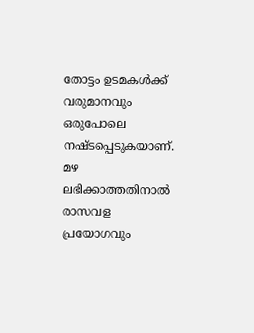തോട്ടം ഉടമകൾക്ക് വരുമാനവും ഒരുപോലെ നഷ്ടപ്പെടുകയാണ്. മഴ ലഭിക്കാത്തതിനാൽ രാസവള പ്രയോഗവും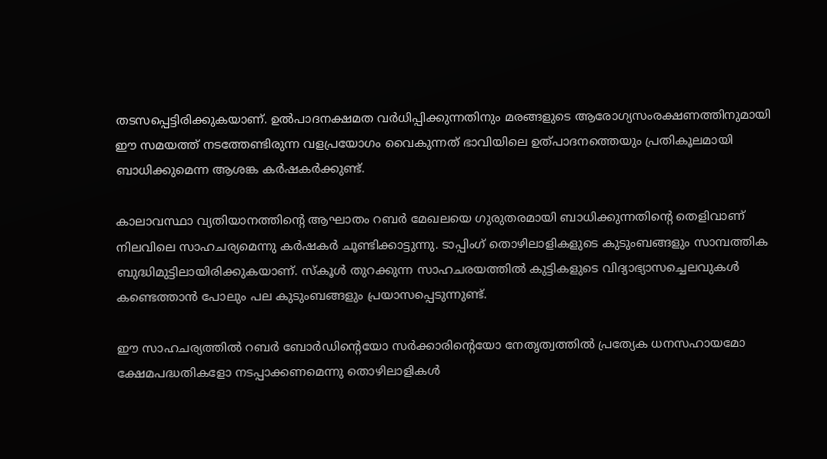തടസപ്പെട്ടിരിക്കുകയാണ്. ഉൽപാദനക്ഷമത വർധിപ്പിക്കുന്നതിനും മരങ്ങളുടെ ആരോഗ്യസംരക്ഷണത്തിനുമായി ഈ സമയത്ത് നടത്തേണ്ടിരുന്ന വളപ്രയോഗം വൈകുന്നത് ഭാവിയിലെ ഉത്പാദനത്തെയും പ്രതികൂലമായി ബാധിക്കുമെന്ന ആശങ്ക കർഷകർക്കുണ്ട്.

കാലാവസ്ഥാ വ്യതിയാനത്തിന്റെ ആഘാതം റബർ മേഖലയെ ഗുരുതരമായി ബാധിക്കുന്നതിന്‍റെ തെളിവാണ് നിലവിലെ സാഹചര്യമെന്നു കർഷകർ ചൂണ്ടിക്കാട്ടുന്നു. ടാപ്പിംഗ് തൊഴിലാളികളുടെ കുടുംബങ്ങളും സാമ്പത്തിക ബുദ്ധിമുട്ടിലായിരിക്കുകയാണ്. സ്‌കൂൾ തുറക്കുന്ന സാഹചരയത്തിൽ കുട്ടികളുടെ വിദ്യാഭ്യാസച്ചെലവുകൾ കണ്ടെത്താൻ പോലും പല കുടുംബങ്ങളും പ്രയാസപ്പെടുന്നുണ്ട്.

ഈ സാഹചര്യത്തിൽ റബർ ബോർഡിന്‍റെയോ സർക്കാരിന്‍റെയോ നേതൃത്വത്തിൽ പ്രത്യേക ധനസഹായമോ ക്ഷേമപദ്ധതികളോ നടപ്പാക്കണമെന്നു തൊഴിലാളികൾ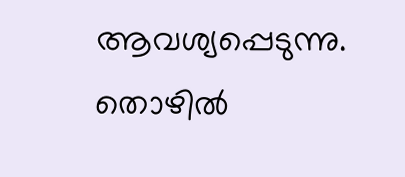ആവശ്യപ്പെടുന്നു. തൊഴിൽ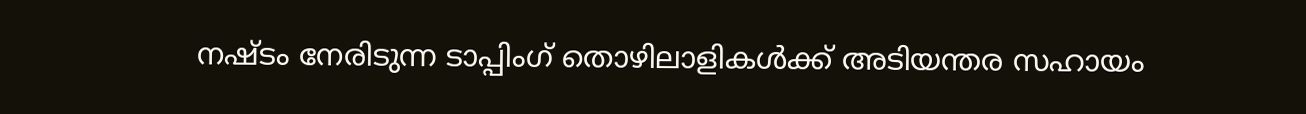നഷ്ടം നേരിടുന്ന ടാപ്പിംഗ് തൊഴിലാളികൾക്ക് അടിയന്തര സഹായം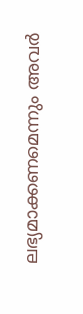ലഭ്യമാക്കണമെന്നും അവർ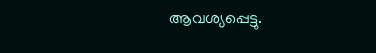ആവശ്യപ്പെട്ടു.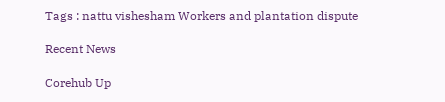Tags : nattu vishesham Workers and plantation dispute

Recent News

Corehub Up